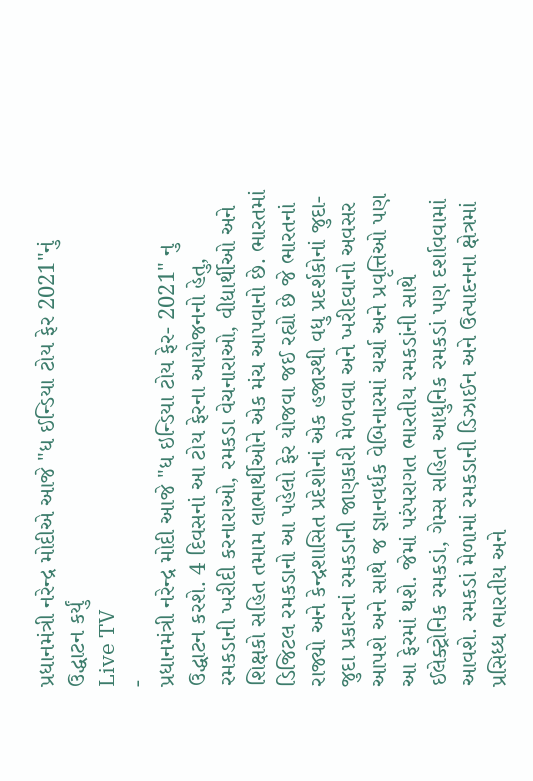પ્રધાનમંત્રી નરેન્દ્ર મોદીએ આજે "ધ ઈન્ડિયા ટોય ફેર 2021"નું ઉદ્ધાટન કર્યું
Live TV
-
પ્રધાનમંત્રી નરેન્દ્ર મોદી આજે "ધ ઇન્ડિયા ટોય ફેર- 2021" નુ ઉદ્ધાટન કરશે. 4 દિવસનાં આ ટોય ફેરના આયોજનનો હેતુ, રમકડાની ખરીદી કરનારાઓ, રમકડા વેચનારાઓ, વીદ્યાર્થીઓ અને શિક્ષકો સહિત તમામ લાભાર્થીઓને એક મંચ આપવાનો છે. ભારતમાં ડિજિટલ રમકડાનો આ પહેલો ફેર યોજવા જઈ રહ્યો છે જે ભારતનાં રાજ્યો અને કેન્દ્રશાસિત પ્રદેશોનાં એક હજારથી વધુ પ્રદર્શકોનાં જુદા-જુદા પ્રકારનાં રમકડાની જાણકારી મેળવવા અને ખરીદવાનો અવસર આપશે અને સાથે જ જ્ઞાનવર્ધક વેબિનારમાં ચર્ચા અને પ્રવૃત્તિઓ પણ આ ફેરમાં થશે. જેમાં પરંપરાગત ભારતીય રમકડાંની સાથે ઈલેક્ટ્રોનિક રમકડાં, ગેમ્સ સહિત આધુનિક રમકડાં પણ દર્શાવવામાં આવશે. રમકડાં મેળામાં રમકડાની ડિઝાઈન અને ઉત્પાદનના ક્ષેત્રમાં પ્રસિધ્ધ ભારતીય અને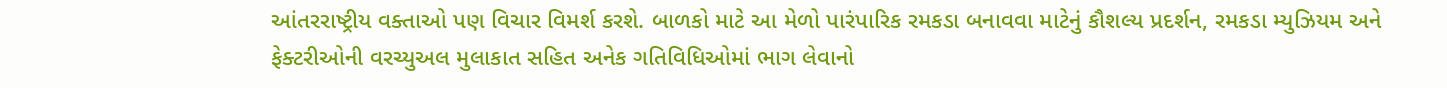આંતરરાષ્ટ્રીય વક્તાઓ પણ વિચાર વિમર્શ કરશે. બાળકો માટે આ મેળો પારંપારિક રમકડા બનાવવા માટેનું કૌશલ્ય પ્રદર્શન, રમકડા મ્યુઝિયમ અને ફેક્ટરીઓની વરચ્યુઅલ મુલાકાત સહિત અનેક ગતિવિધિઓમાં ભાગ લેવાનો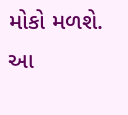મોકો મળશે. આ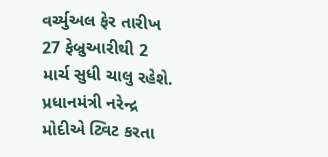વર્ચ્યુઅલ ફેર તારીખ 27 ફેબ્રુઆરીથી 2 માર્ચ સુધી ચાલુ રહેશે. પ્રધાનમંત્રી નરેન્દ્ર મોદીએ ટ્વિટ કરતા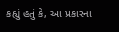કહ્યું હતું કે, આ પ્રકારના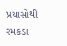પ્રયાસોથી રમકડા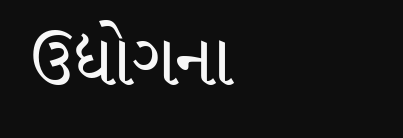ઉદ્યોગના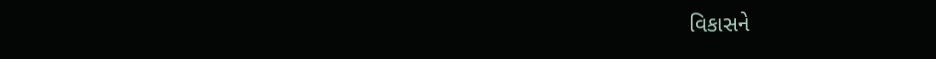વિકાસને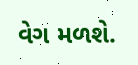વેગ મળશે.